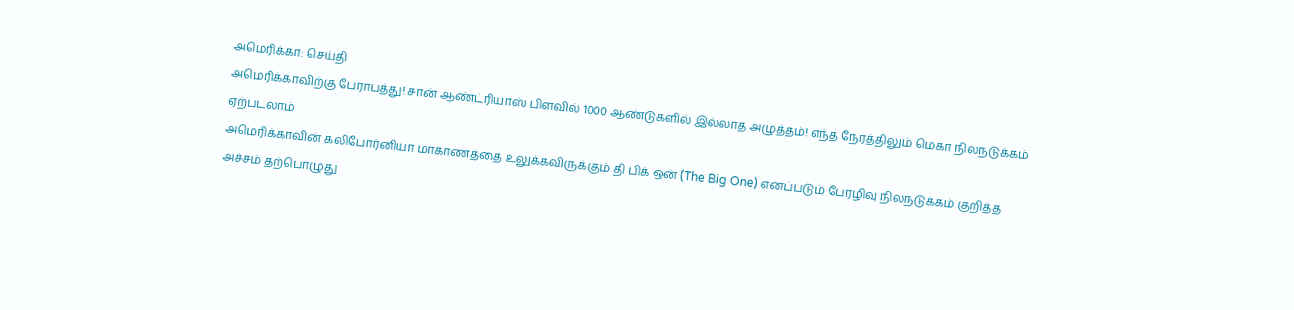அமெரிக்கா: செய்தி
அமெரிக்காவிற்கு பேராபத்து! சான் ஆண்ட்ரியாஸ் பிளவில் 1000 ஆண்டுகளில் இல்லாத அழுத்தம்! எந்த நேரத்திலும் மெகா நிலநடுக்கம் ஏற்படலாம்
அமெரிக்காவின் கலிபோர்னியா மாகாணத்தை உலுக்கவிருக்கும் தி பிக் ஒன் (The Big One) எனப்படும் பேரழிவு நிலநடுக்கம் குறித்த அச்சம் தற்பொழுது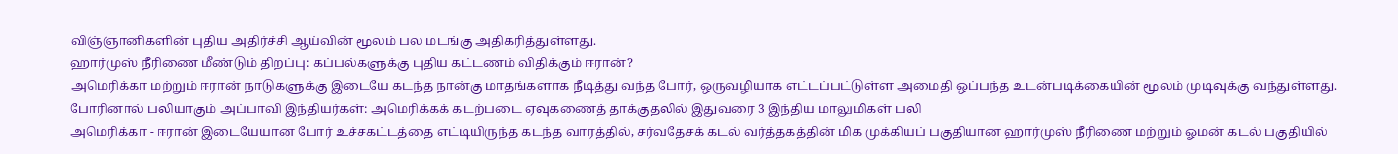விஞ்ஞானிகளின் புதிய அதிர்ச்சி ஆய்வின் மூலம் பல மடங்கு அதிகரித்துள்ளது.
ஹார்முஸ் நீரிணை மீண்டும் திறப்பு: கப்பல்களுக்கு புதிய கட்டணம் விதிக்கும் ஈரான்?
அமெரிக்கா மற்றும் ஈரான் நாடுகளுக்கு இடையே கடந்த நான்கு மாதங்களாக நீடித்து வந்த போர், ஒருவழியாக எட்டப்பட்டுள்ள அமைதி ஒப்பந்த உடன்படிக்கையின் மூலம் முடிவுக்கு வந்துள்ளது.
போரினால் பலியாகும் அப்பாவி இந்தியர்கள்: அமெரிக்கக் கடற்படை ஏவுகணைத் தாக்குதலில் இதுவரை 3 இந்திய மாலுமிகள் பலி
அமெரிக்கா - ஈரான் இடையேயான போர் உச்சகட்டத்தை எட்டியிருந்த கடந்த வாரத்தில், சர்வதேசக் கடல் வர்த்தகத்தின் மிக முக்கியப் பகுதியான ஹார்முஸ் நீரிணை மற்றும் ஓமன் கடல் பகுதியில்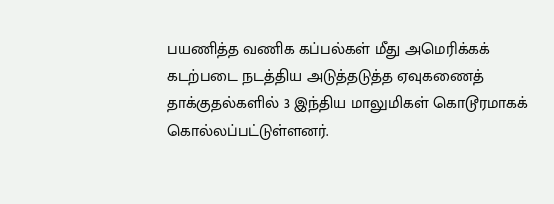பயணித்த வணிக கப்பல்கள் மீது அமெரிக்கக் கடற்படை நடத்திய அடுத்தடுத்த ஏவுகணைத் தாக்குதல்களில் 3 இந்திய மாலுமிகள் கொடூரமாகக் கொல்லப்பட்டுள்ளனர்.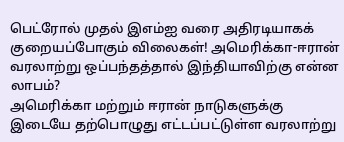பெட்ரோல் முதல் இஎம்ஐ வரை அதிரடியாகக் குறையப்போகும் விலைகள்! அமெரிக்கா-ஈரான் வரலாற்று ஒப்பந்தத்தால் இந்தியாவிற்கு என்ன லாபம்?
அமெரிக்கா மற்றும் ஈரான் நாடுகளுக்கு இடையே தற்பொழுது எட்டப்பட்டுள்ள வரலாற்று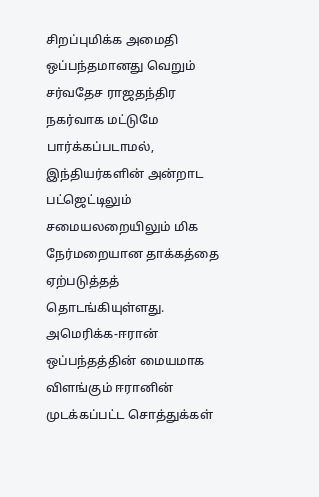சிறப்புமிக்க அமைதி ஒப்பந்தமானது வெறும் சர்வதேச ராஜதந்திர நகர்வாக மட்டுமே பார்க்கப்படாமல், இந்தியர்களின் அன்றாட பட்ஜெட்டிலும் சமையலறையிலும் மிக நேர்மறையான தாக்கத்தை ஏற்படுத்தத் தொடங்கியுள்ளது.
அமெரிக்க-ஈரான் ஒப்பந்தத்தின் மையமாக விளங்கும் ஈரானின் முடக்கப்பட்ட சொத்துக்கள்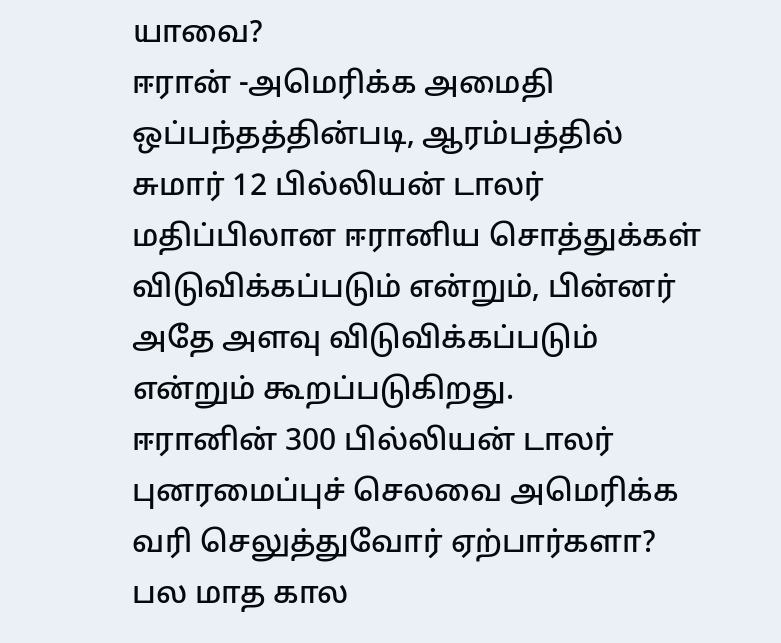யாவை?
ஈரான் -அமெரிக்க அமைதி ஒப்பந்தத்தின்படி, ஆரம்பத்தில் சுமார் 12 பில்லியன் டாலர் மதிப்பிலான ஈரானிய சொத்துக்கள் விடுவிக்கப்படும் என்றும், பின்னர் அதே அளவு விடுவிக்கப்படும் என்றும் கூறப்படுகிறது.
ஈரானின் 300 பில்லியன் டாலர் புனரமைப்புச் செலவை அமெரிக்க வரி செலுத்துவோர் ஏற்பார்களா?
பல மாத கால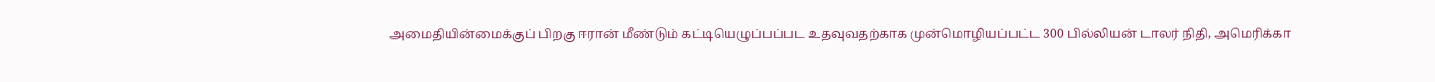அமைதியின்மைக்குப் பிறகு ஈரான் மீண்டும் கட்டியெழுப்பப்பட உதவுவதற்காக முன்மொழியப்பட்ட 300 பில்லியன் டாலர் நிதி, அமெரிக்கா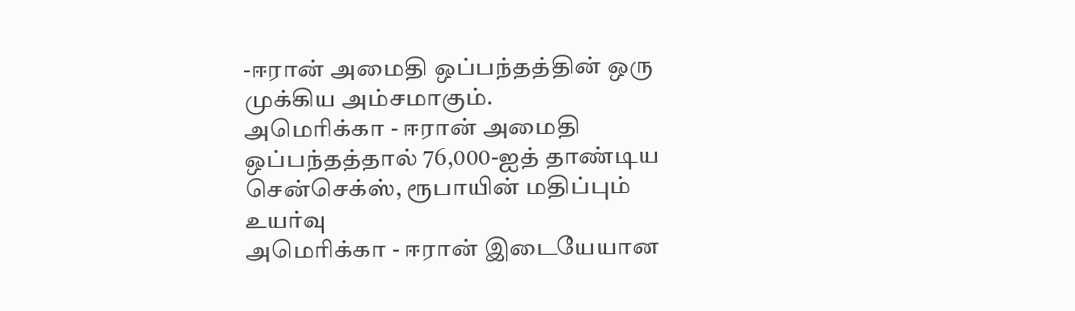-ஈரான் அமைதி ஒப்பந்தத்தின் ஒரு முக்கிய அம்சமாகும்.
அமெரிக்கா - ஈரான் அமைதி ஒப்பந்தத்தால் 76,000-ஐத் தாண்டிய சென்செக்ஸ், ரூபாயின் மதிப்பும் உயர்வு
அமெரிக்கா - ஈரான் இடையேயான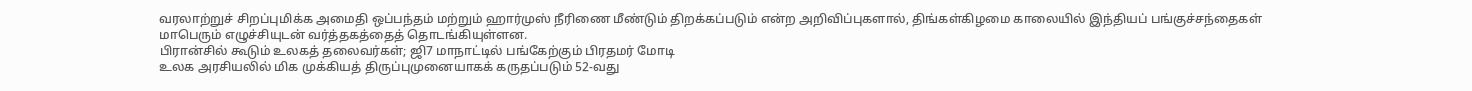வரலாற்றுச் சிறப்புமிக்க அமைதி ஒப்பந்தம் மற்றும் ஹார்முஸ் நீரிணை மீண்டும் திறக்கப்படும் என்ற அறிவிப்புகளால், திங்கள்கிழமை காலையில் இந்தியப் பங்குச்சந்தைகள் மாபெரும் எழுச்சியுடன் வர்த்தகத்தைத் தொடங்கியுள்ளன.
பிரான்சில் கூடும் உலகத் தலைவர்கள்; ஜி7 மாநாட்டில் பங்கேற்கும் பிரதமர் மோடி
உலக அரசியலில் மிக முக்கியத் திருப்புமுனையாகக் கருதப்படும் 52-வது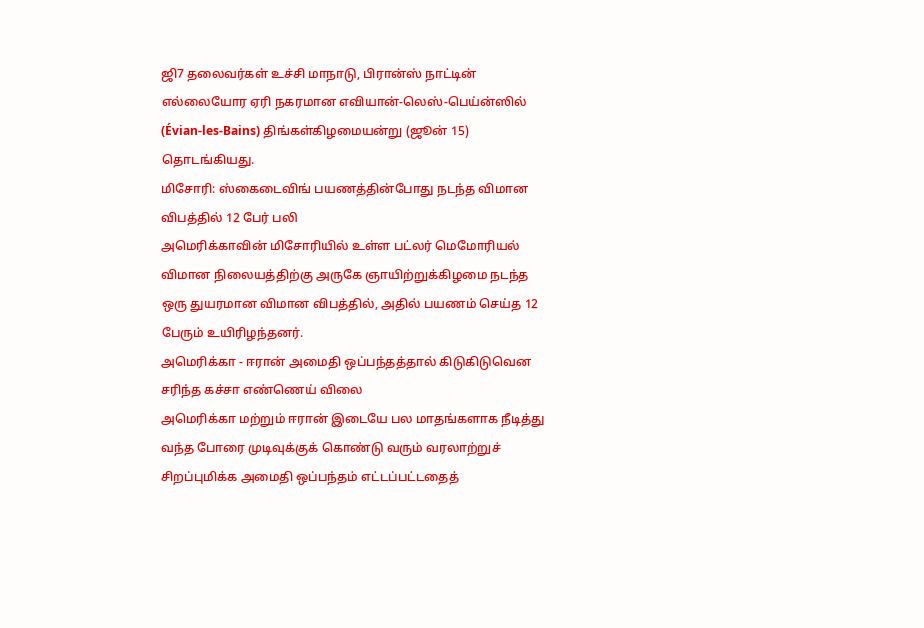ஜி7 தலைவர்கள் உச்சி மாநாடு, பிரான்ஸ் நாட்டின் எல்லையோர ஏரி நகரமான எவியான்-லெஸ்-பெய்ன்ஸில் (Évian-les-Bains) திங்கள்கிழமையன்று (ஜூன் 15) தொடங்கியது.
மிசோரி: ஸ்கைடைவிங் பயணத்தின்போது நடந்த விமான விபத்தில் 12 பேர் பலி
அமெரிக்காவின் மிசோரியில் உள்ள பட்லர் மெமோரியல் விமான நிலையத்திற்கு அருகே ஞாயிற்றுக்கிழமை நடந்த ஒரு துயரமான விமான விபத்தில், அதில் பயணம் செய்த 12 பேரும் உயிரிழந்தனர்.
அமெரிக்கா - ஈரான் அமைதி ஒப்பந்தத்தால் கிடுகிடுவென சரிந்த கச்சா எண்ணெய் விலை
அமெரிக்கா மற்றும் ஈரான் இடையே பல மாதங்களாக நீடித்து வந்த போரை முடிவுக்குக் கொண்டு வரும் வரலாற்றுச் சிறப்புமிக்க அமைதி ஒப்பந்தம் எட்டப்பட்டதைத்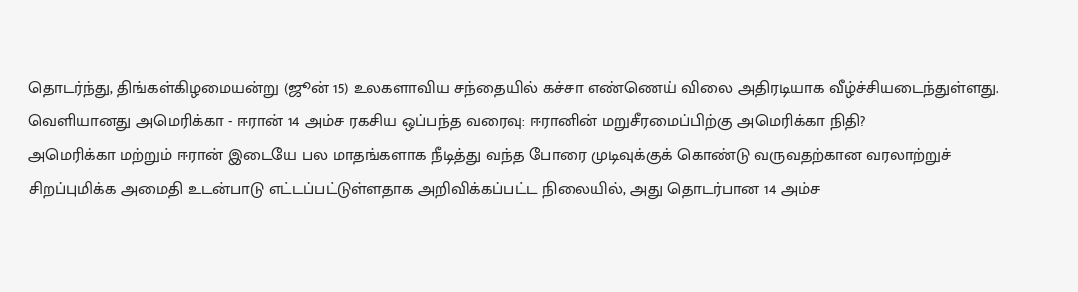தொடர்ந்து, திங்கள்கிழமையன்று (ஜூன் 15) உலகளாவிய சந்தையில் கச்சா எண்ணெய் விலை அதிரடியாக வீழ்ச்சியடைந்துள்ளது.
வெளியானது அமெரிக்கா - ஈரான் 14 அம்ச ரகசிய ஒப்பந்த வரைவு: ஈரானின் மறுசீரமைப்பிற்கு அமெரிக்கா நிதி?
அமெரிக்கா மற்றும் ஈரான் இடையே பல மாதங்களாக நீடித்து வந்த போரை முடிவுக்குக் கொண்டு வருவதற்கான வரலாற்றுச் சிறப்புமிக்க அமைதி உடன்பாடு எட்டப்பட்டுள்ளதாக அறிவிக்கப்பட்ட நிலையில், அது தொடர்பான 14 அம்ச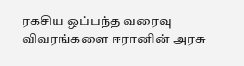ரகசிய ஒப்பந்த வரைவு விவரங்களை ஈரானின் அரசு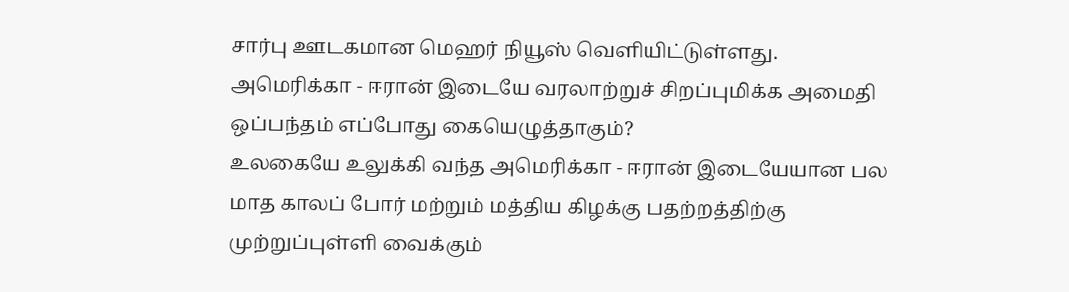சார்பு ஊடகமான மெஹர் நியூஸ் வெளியிட்டுள்ளது.
அமெரிக்கா - ஈரான் இடையே வரலாற்றுச் சிறப்புமிக்க அமைதி ஒப்பந்தம் எப்போது கையெழுத்தாகும்?
உலகையே உலுக்கி வந்த அமெரிக்கா - ஈரான் இடையேயான பல மாத காலப் போர் மற்றும் மத்திய கிழக்கு பதற்றத்திற்கு முற்றுப்புள்ளி வைக்கும்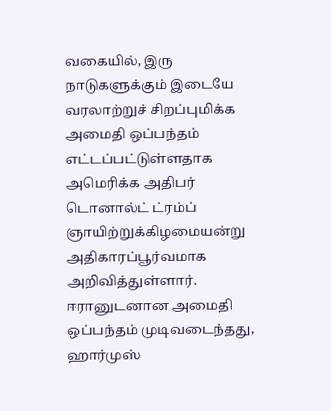வகையில், இரு நாடுகளுக்கும் இடையே வரலாற்றுச் சிறப்புமிக்க அமைதி ஒப்பந்தம் எட்டப்பட்டுள்ளதாக அமெரிக்க அதிபர் டொனால்ட் ட்ரம்ப் ஞாயிற்றுக்கிழமையன்று அதிகாரப்பூர்வமாக அறிவித்துள்ளார்.
ஈரானுடனான அமைதி ஒப்பந்தம் முடிவடைந்தது, ஹார்முஸ்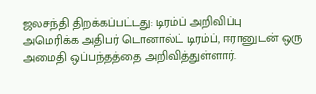ஜலசந்தி திறக்கப்பட்டது: டிரம்ப் அறிவிப்பு
அமெரிக்க அதிபர் டொனால்ட் டிரம்ப், ஈரானுடன் ஒரு அமைதி ஒப்பந்தத்தை அறிவித்துள்ளார்.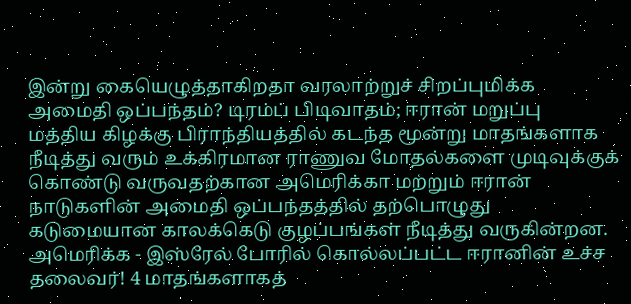இன்று கையெழுத்தாகிறதா வரலாற்றுச் சிறப்புமிக்க அமைதி ஒப்பந்தம்? டிரம்ப் பிடிவாதம்; ஈரான் மறுப்பு
மத்திய கிழக்கு பிராந்தியத்தில் கடந்த மூன்று மாதங்களாக நீடித்து வரும் உக்கிரமான ராணுவ மோதல்களை முடிவுக்குக் கொண்டு வருவதற்கான அமெரிக்கா மற்றும் ஈரான் நாடுகளின் அமைதி ஒப்பந்தத்தில் தற்பொழுது கடுமையான காலக்கெடு குழப்பங்கள் நீடித்து வருகின்றன.
அமெரிக்க - இஸ்ரேல் போரில் கொல்லப்பட்ட ஈரானின் உச்ச தலைவர்! 4 மாதங்களாகத்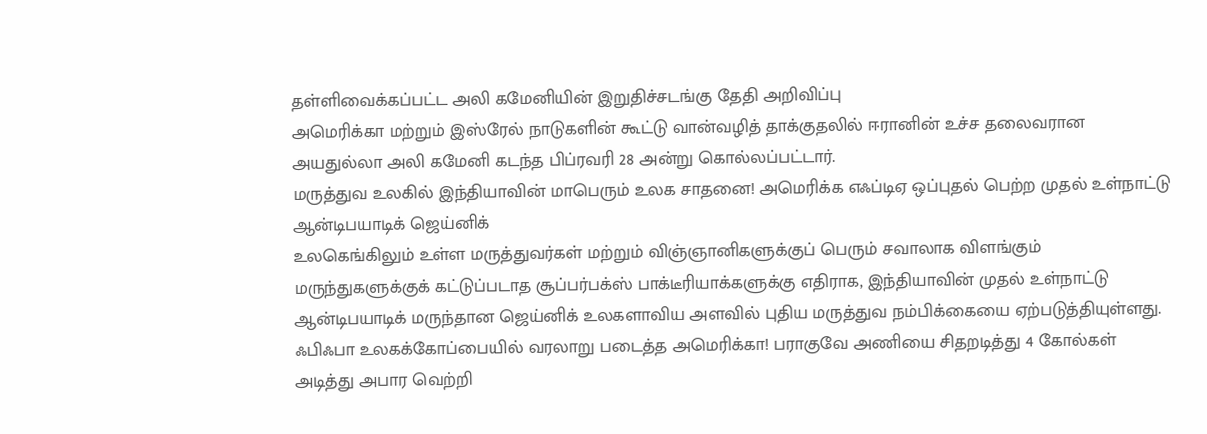தள்ளிவைக்கப்பட்ட அலி கமேனியின் இறுதிச்சடங்கு தேதி அறிவிப்பு
அமெரிக்கா மற்றும் இஸ்ரேல் நாடுகளின் கூட்டு வான்வழித் தாக்குதலில் ஈரானின் உச்ச தலைவரான அயதுல்லா அலி கமேனி கடந்த பிப்ரவரி 28 அன்று கொல்லப்பட்டார்.
மருத்துவ உலகில் இந்தியாவின் மாபெரும் உலக சாதனை! அமெரிக்க எஃப்டிஏ ஒப்புதல் பெற்ற முதல் உள்நாட்டு ஆன்டிபயாடிக் ஜெய்னிக்
உலகெங்கிலும் உள்ள மருத்துவர்கள் மற்றும் விஞ்ஞானிகளுக்குப் பெரும் சவாலாக விளங்கும் மருந்துகளுக்குக் கட்டுப்படாத சூப்பர்பக்ஸ் பாக்டீரியாக்களுக்கு எதிராக, இந்தியாவின் முதல் உள்நாட்டு ஆன்டிபயாடிக் மருந்தான ஜெய்னிக் உலகளாவிய அளவில் புதிய மருத்துவ நம்பிக்கையை ஏற்படுத்தியுள்ளது.
ஃபிஃபா உலகக்கோப்பையில் வரலாறு படைத்த அமெரிக்கா! பராகுவே அணியை சிதறடித்து 4 கோல்கள் அடித்து அபார வெற்றி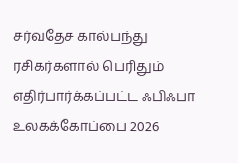சர்வதேச கால்பந்து ரசிகர்களால் பெரிதும் எதிர்பார்க்கப்பட்ட ஃபிஃபா உலகக்கோப்பை 2026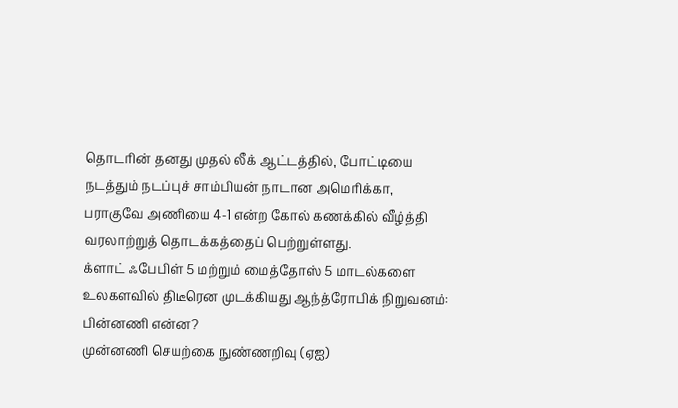தொடரின் தனது முதல் லீக் ஆட்டத்தில், போட்டியை நடத்தும் நடப்புச் சாம்பியன் நாடான அமெரிக்கா, பராகுவே அணியை 4-1 என்ற கோல் கணக்கில் வீழ்த்தி வரலாற்றுத் தொடக்கத்தைப் பெற்றுள்ளது.
க்ளாட் ஃபேபிள் 5 மற்றும் மைத்தோஸ் 5 மாடல்களை உலகளவில் திடீரென முடக்கியது ஆந்த்ரோபிக் நிறுவனம்: பின்னணி என்ன?
முன்னணி செயற்கை நுண்ணறிவு (ஏஐ)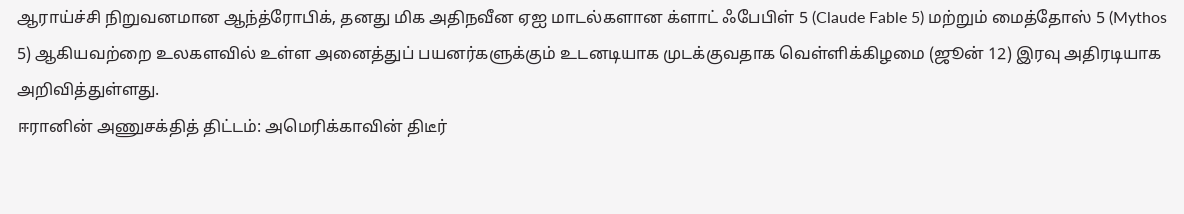ஆராய்ச்சி நிறுவனமான ஆந்த்ரோபிக், தனது மிக அதிநவீன ஏஐ மாடல்களான க்ளாட் ஃபேபிள் 5 (Claude Fable 5) மற்றும் மைத்தோஸ் 5 (Mythos 5) ஆகியவற்றை உலகளவில் உள்ள அனைத்துப் பயனர்களுக்கும் உடனடியாக முடக்குவதாக வெள்ளிக்கிழமை (ஜூன் 12) இரவு அதிரடியாக அறிவித்துள்ளது.
ஈரானின் அணுசக்தித் திட்டம்: அமெரிக்காவின் திடீர்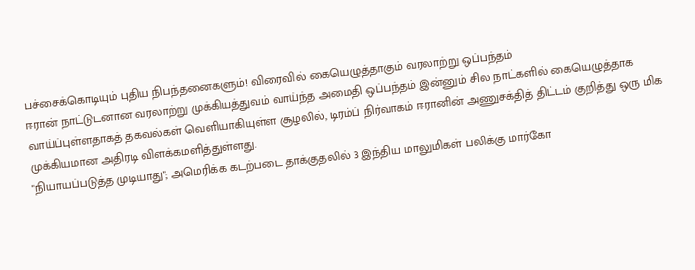பச்சைக்கொடியும் புதிய நிபந்தனைகளும்! விரைவில் கையெழுத்தாகும் வரலாற்று ஒப்பந்தம்
ஈரான் நாட்டுடனான வரலாற்று முக்கியத்துவம் வாய்ந்த அமைதி ஒப்பந்தம் இன்னும் சில நாட்களில் கையெழுத்தாக வாய்ப்புள்ளதாகத் தகவல்கள் வெளியாகியுள்ள சூழலில், டிரம்ப் நிர்வாகம் ஈரானின் அணுசக்தித் திட்டம் குறித்து ஒரு மிக முக்கியமான அதிரடி விளக்கமளித்துள்ளது.
"நியாயப்படுத்த முடியாது"; அமெரிக்க கடற்படை தாக்குதலில் 3 இந்திய மாலுமிகள் பலிக்கு மார்கோ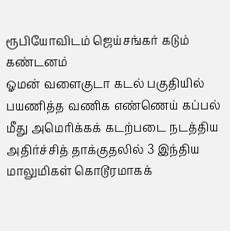ரூபியோவிடம் ஜெய்சங்கர் கடும் கண்டனம்
ஓமன் வளைகுடா கடல் பகுதியில் பயணித்த வணிக எண்ணெய் கப்பல் மீது அமெரிக்கக் கடற்படை நடத்திய அதிர்ச்சித் தாக்குதலில் 3 இந்திய மாலுமிகள் கொடூரமாகக்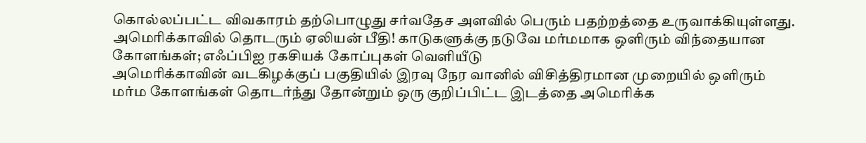கொல்லப்பட்ட விவகாரம் தற்பொழுது சர்வதேச அளவில் பெரும் பதற்றத்தை உருவாக்கியுள்ளது.
அமெரிக்காவில் தொடரும் ஏலியன் பீதி! காடுகளுக்கு நடுவே மர்மமாக ஒளிரும் விந்தையான கோளங்கள்; எஃப்பிஐ ரகசியக் கோப்புகள் வெளியீடு
அமெரிக்காவின் வடகிழக்குப் பகுதியில் இரவு நேர வானில் விசித்திரமான முறையில் ஒளிரும் மர்ம கோளங்கள் தொடர்ந்து தோன்றும் ஒரு குறிப்பிட்ட இடத்தை அமெரிக்க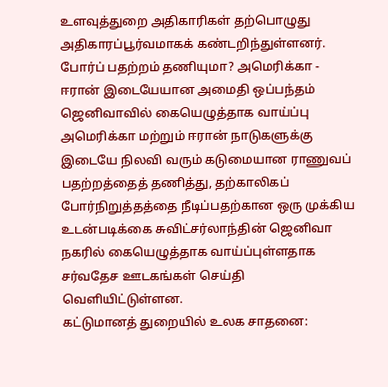உளவுத்துறை அதிகாரிகள் தற்பொழுது அதிகாரப்பூர்வமாகக் கண்டறிந்துள்ளனர்.
போர்ப் பதற்றம் தணியுமா? அமெரிக்கா - ஈரான் இடையேயான அமைதி ஒப்பந்தம் ஜெனிவாவில் கையெழுத்தாக வாய்ப்பு
அமெரிக்கா மற்றும் ஈரான் நாடுகளுக்கு இடையே நிலவி வரும் கடுமையான ராணுவப் பதற்றத்தைத் தணித்து, தற்காலிகப் போர்நிறுத்தத்தை நீடிப்பதற்கான ஒரு முக்கிய உடன்படிக்கை சுவிட்சர்லாந்தின் ஜெனிவா நகரில் கையெழுத்தாக வாய்ப்புள்ளதாக சர்வதேச ஊடகங்கள் செய்தி வெளியிட்டுள்ளன.
கட்டுமானத் துறையில் உலக சாதனை: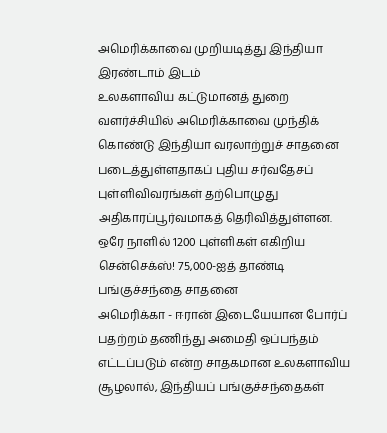அமெரிக்காவை முறியடித்து இந்தியா இரண்டாம் இடம்
உலகளாவிய கட்டுமானத் துறை வளர்ச்சியில் அமெரிக்காவை முந்திக் கொண்டு இந்தியா வரலாற்றுச் சாதனை படைத்துள்ளதாகப் புதிய சர்வதேசப் புள்ளிவிவரங்கள் தற்பொழுது அதிகாரப்பூர்வமாகத் தெரிவித்துள்ளன.
ஒரே நாளில் 1200 புள்ளிகள் எகிறிய சென்செக்ஸ்! 75,000-ஐத் தாண்டி பங்குச்சந்தை சாதனை
அமெரிக்கா - ஈரான் இடையேயான போர்ப் பதற்றம் தணிந்து அமைதி ஒப்பந்தம் எட்டப்படும் என்ற சாதகமான உலகளாவிய சூழலால், இந்தியப் பங்குச்சந்தைகள்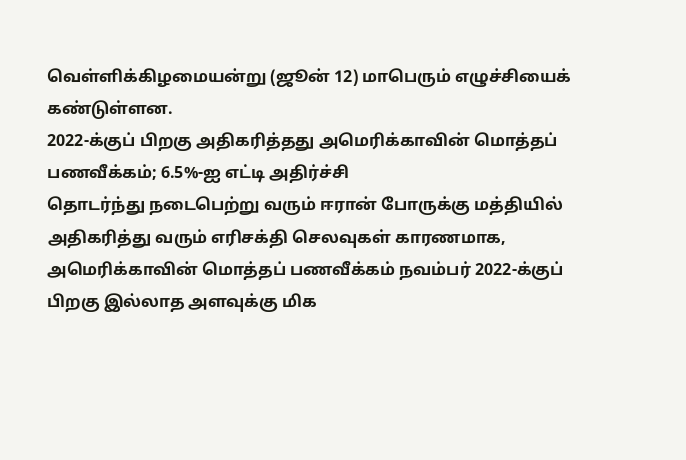வெள்ளிக்கிழமையன்று (ஜூன் 12) மாபெரும் எழுச்சியைக் கண்டுள்ளன.
2022-க்குப் பிறகு அதிகரித்தது அமெரிக்காவின் மொத்தப் பணவீக்கம்; 6.5%-ஐ எட்டி அதிர்ச்சி
தொடர்ந்து நடைபெற்று வரும் ஈரான் போருக்கு மத்தியில் அதிகரித்து வரும் எரிசக்தி செலவுகள் காரணமாக, அமெரிக்காவின் மொத்தப் பணவீக்கம் நவம்பர் 2022-க்குப் பிறகு இல்லாத அளவுக்கு மிக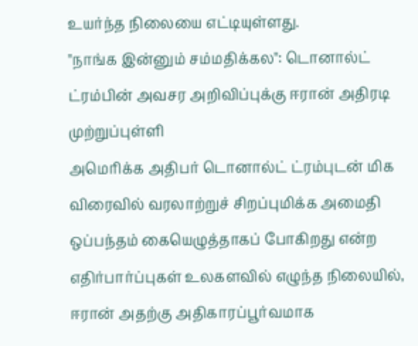உயர்ந்த நிலையை எட்டியுள்ளது.
"நாங்க இன்னும் சம்மதிக்கல": டொனால்ட் ட்ரம்பின் அவசர அறிவிப்புக்கு ஈரான் அதிரடி முற்றுப்புள்ளி
அமெரிக்க அதிபர் டொனால்ட் ட்ரம்புடன் மிக விரைவில் வரலாற்றுச் சிறப்புமிக்க அமைதி ஒப்பந்தம் கையெழுத்தாகப் போகிறது என்ற எதிர்பார்ப்புகள் உலகளவில் எழுந்த நிலையில், ஈரான் அதற்கு அதிகாரப்பூர்வமாக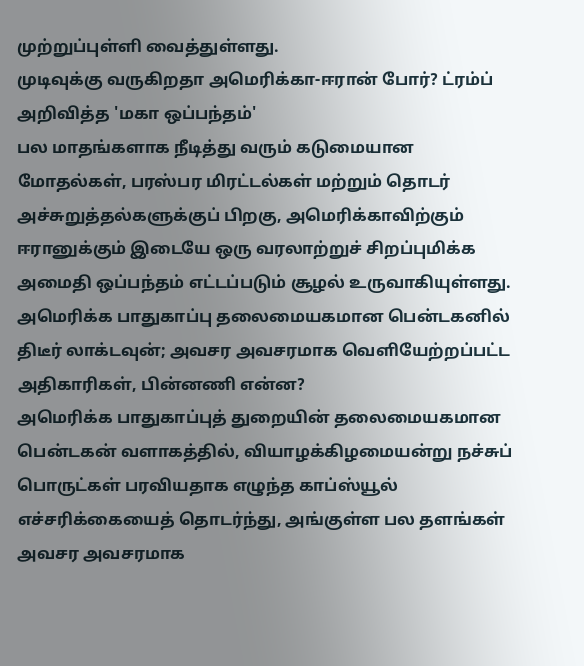முற்றுப்புள்ளி வைத்துள்ளது.
முடிவுக்கு வருகிறதா அமெரிக்கா-ஈரான் போர்? ட்ரம்ப் அறிவித்த 'மகா ஒப்பந்தம்'
பல மாதங்களாக நீடித்து வரும் கடுமையான மோதல்கள், பரஸ்பர மிரட்டல்கள் மற்றும் தொடர் அச்சுறுத்தல்களுக்குப் பிறகு, அமெரிக்காவிற்கும் ஈரானுக்கும் இடையே ஒரு வரலாற்றுச் சிறப்புமிக்க அமைதி ஒப்பந்தம் எட்டப்படும் சூழல் உருவாகியுள்ளது.
அமெரிக்க பாதுகாப்பு தலைமையகமான பென்டகனில் திடீர் லாக்டவுன்; அவசர அவசரமாக வெளியேற்றப்பட்ட அதிகாரிகள், பின்னணி என்ன?
அமெரிக்க பாதுகாப்புத் துறையின் தலைமையகமான பென்டகன் வளாகத்தில், வியாழக்கிழமையன்று நச்சுப் பொருட்கள் பரவியதாக எழுந்த காப்ஸ்யூல் எச்சரிக்கையைத் தொடர்ந்து, அங்குள்ள பல தளங்கள் அவசர அவசரமாக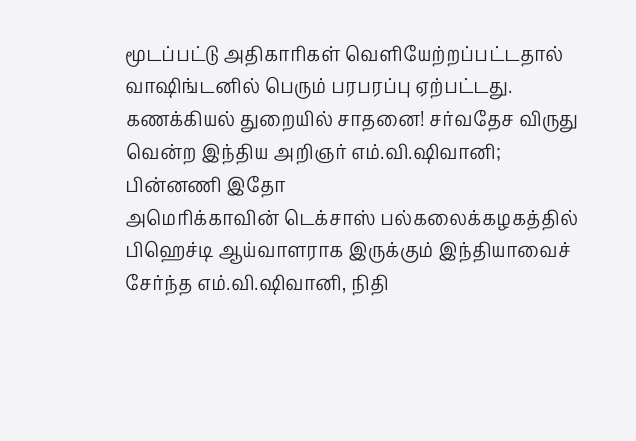மூடப்பட்டு அதிகாரிகள் வெளியேற்றப்பட்டதால் வாஷிங்டனில் பெரும் பரபரப்பு ஏற்பட்டது.
கணக்கியல் துறையில் சாதனை! சர்வதேச விருது வென்ற இந்திய அறிஞர் எம்.வி.ஷிவானி; பின்னணி இதோ
அமெரிக்காவின் டெக்சாஸ் பல்கலைக்கழகத்தில் பிஹெச்டி ஆய்வாளராக இருக்கும் இந்தியாவைச் சேர்ந்த எம்.வி.ஷிவானி, நிதி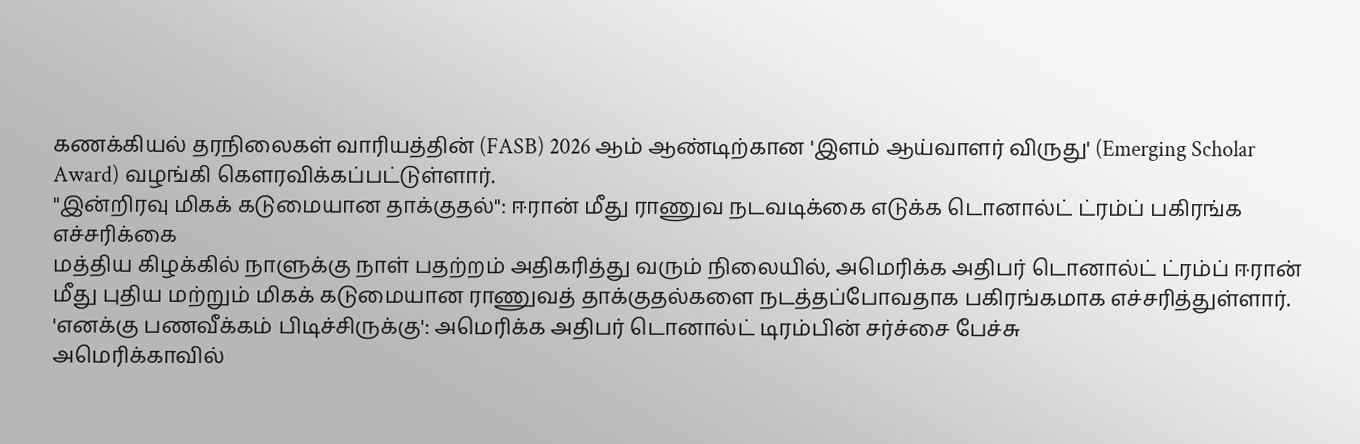கணக்கியல் தரநிலைகள் வாரியத்தின் (FASB) 2026 ஆம் ஆண்டிற்கான 'இளம் ஆய்வாளர் விருது' (Emerging Scholar Award) வழங்கி கௌரவிக்கப்பட்டுள்ளார்.
"இன்றிரவு மிகக் கடுமையான தாக்குதல்": ஈரான் மீது ராணுவ நடவடிக்கை எடுக்க டொனால்ட் ட்ரம்ப் பகிரங்க எச்சரிக்கை
மத்திய கிழக்கில் நாளுக்கு நாள் பதற்றம் அதிகரித்து வரும் நிலையில், அமெரிக்க அதிபர் டொனால்ட் ட்ரம்ப் ஈரான் மீது புதிய மற்றும் மிகக் கடுமையான ராணுவத் தாக்குதல்களை நடத்தப்போவதாக பகிரங்கமாக எச்சரித்துள்ளார்.
'எனக்கு பணவீக்கம் பிடிச்சிருக்கு': அமெரிக்க அதிபர் டொனால்ட் டிரம்பின் சர்ச்சை பேச்சு
அமெரிக்காவில்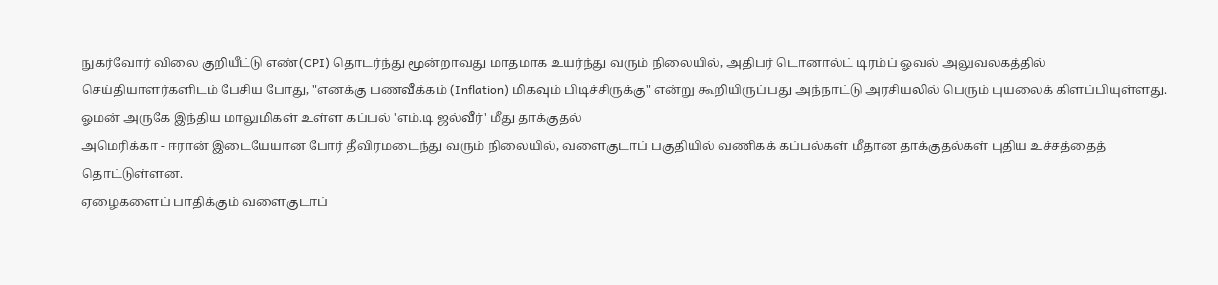நுகர்வோர் விலை குறியீட்டு எண்(CPI) தொடர்ந்து மூன்றாவது மாதமாக உயர்ந்து வரும் நிலையில், அதிபர் டொனால்ட் டிரம்ப் ஓவல் அலுவலகத்தில் செய்தியாளர்களிடம் பேசிய போது, "எனக்கு பணவீக்கம் (Inflation) மிகவும் பிடிச்சிருக்கு" என்று கூறியிருப்பது அந்நாட்டு அரசியலில் பெரும் புயலைக் கிளப்பியுள்ளது.
ஓமன் அருகே இந்திய மாலுமிகள் உள்ள கப்பல் 'எம்.டி ஜல்வீர்' மீது தாக்குதல்
அமெரிக்கா - ஈரான் இடையேயான போர் தீவிரமடைந்து வரும் நிலையில், வளைகுடாப் பகுதியில் வணிகக் கப்பல்கள் மீதான தாக்குதல்கள் புதிய உச்சத்தைத் தொட்டுள்ளன.
ஏழைகளைப் பாதிக்கும் வளைகுடாப்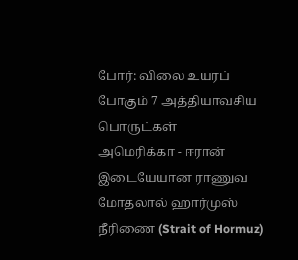போர்: விலை உயரப் போகும் 7 அத்தியாவசிய பொருட்கள்
அமெரிக்கா - ஈரான் இடையேயான ராணுவ மோதலால் ஹார்முஸ் நீரிணை (Strait of Hormuz)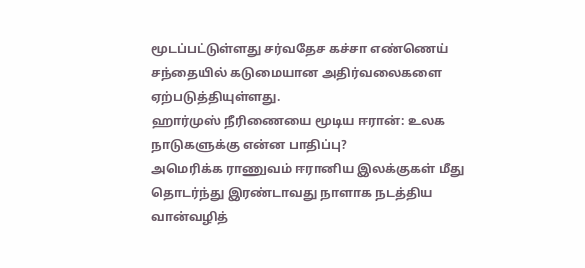மூடப்பட்டுள்ளது சர்வதேச கச்சா எண்ணெய் சந்தையில் கடுமையான அதிர்வலைகளை ஏற்படுத்தியுள்ளது.
ஹார்முஸ் நீரிணையை மூடிய ஈரான்: உலக நாடுகளுக்கு என்ன பாதிப்பு?
அமெரிக்க ராணுவம் ஈரானிய இலக்குகள் மீது தொடர்ந்து இரண்டாவது நாளாக நடத்திய வான்வழித்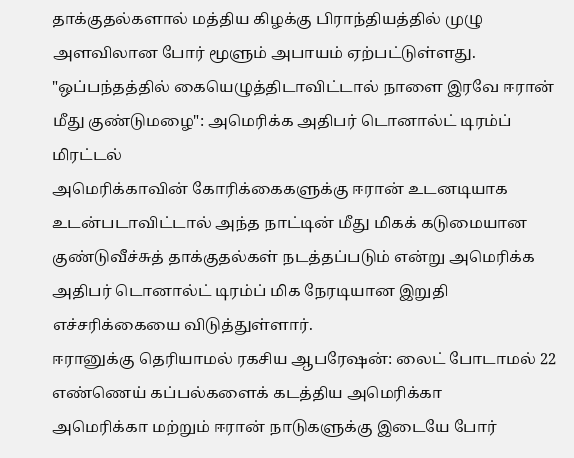தாக்குதல்களால் மத்திய கிழக்கு பிராந்தியத்தில் முழு அளவிலான போர் மூளும் அபாயம் ஏற்பட்டுள்ளது.
"ஒப்பந்தத்தில் கையெழுத்திடாவிட்டால் நாளை இரவே ஈரான் மீது குண்டுமழை": அமெரிக்க அதிபர் டொனால்ட் டிரம்ப் மிரட்டல்
அமெரிக்காவின் கோரிக்கைகளுக்கு ஈரான் உடனடியாக உடன்படாவிட்டால் அந்த நாட்டின் மீது மிகக் கடுமையான குண்டுவீச்சுத் தாக்குதல்கள் நடத்தப்படும் என்று அமெரிக்க அதிபர் டொனால்ட் டிரம்ப் மிக நேரடியான இறுதி எச்சரிக்கையை விடுத்துள்ளார்.
ஈரானுக்கு தெரியாமல் ரகசிய ஆபரேஷன்: லைட் போடாமல் 22 எண்ணெய் கப்பல்களைக் கடத்திய அமெரிக்கா
அமெரிக்கா மற்றும் ஈரான் நாடுகளுக்கு இடையே போர்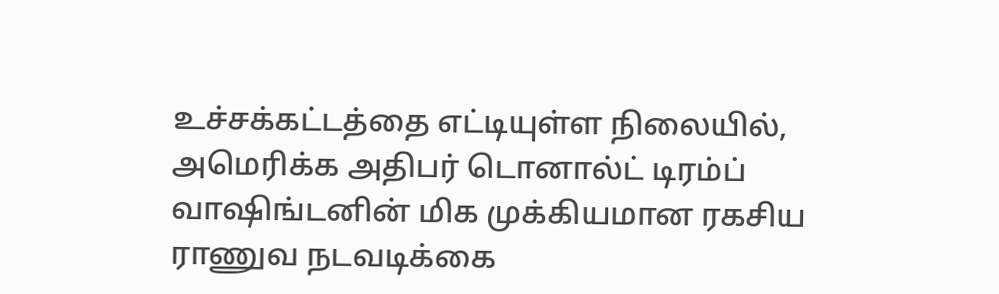உச்சக்கட்டத்தை எட்டியுள்ள நிலையில், அமெரிக்க அதிபர் டொனால்ட் டிரம்ப் வாஷிங்டனின் மிக முக்கியமான ரகசிய ராணுவ நடவடிக்கை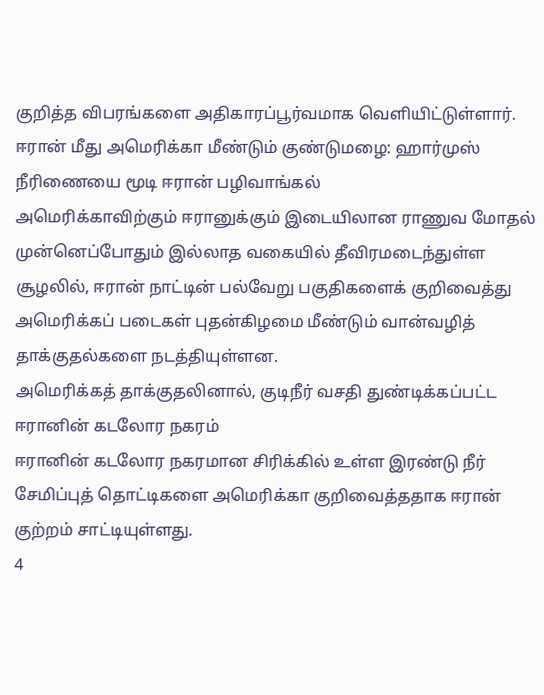குறித்த விபரங்களை அதிகாரப்பூர்வமாக வெளியிட்டுள்ளார்.
ஈரான் மீது அமெரிக்கா மீண்டும் குண்டுமழை: ஹார்முஸ் நீரிணையை மூடி ஈரான் பழிவாங்கல்
அமெரிக்காவிற்கும் ஈரானுக்கும் இடையிலான ராணுவ மோதல் முன்னெப்போதும் இல்லாத வகையில் தீவிரமடைந்துள்ள சூழலில், ஈரான் நாட்டின் பல்வேறு பகுதிகளைக் குறிவைத்து அமெரிக்கப் படைகள் புதன்கிழமை மீண்டும் வான்வழித் தாக்குதல்களை நடத்தியுள்ளன.
அமெரிக்கத் தாக்குதலினால், குடிநீர் வசதி துண்டிக்கப்பட்ட ஈரானின் கடலோர நகரம்
ஈரானின் கடலோர நகரமான சிரிக்கில் உள்ள இரண்டு நீர் சேமிப்புத் தொட்டிகளை அமெரிக்கா குறிவைத்ததாக ஈரான் குற்றம் சாட்டியுள்ளது.
4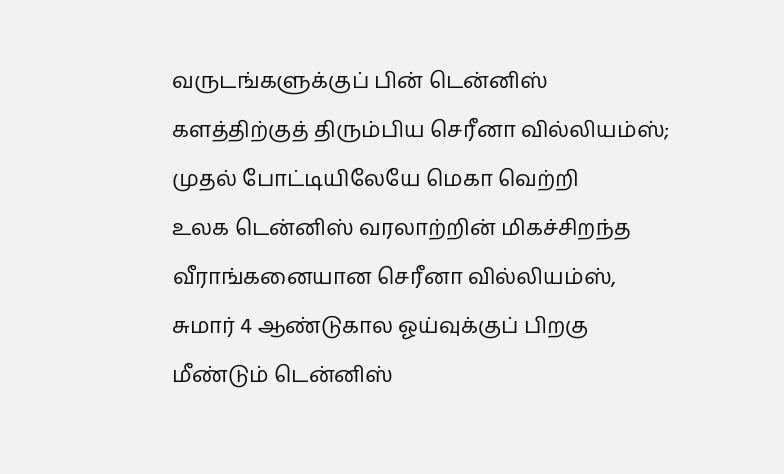வருடங்களுக்குப் பின் டென்னிஸ் களத்திற்குத் திரும்பிய செரீனா வில்லியம்ஸ்; முதல் போட்டியிலேயே மெகா வெற்றி
உலக டென்னிஸ் வரலாற்றின் மிகச்சிறந்த வீராங்கனையான செரீனா வில்லியம்ஸ், சுமார் 4 ஆண்டுகால ஓய்வுக்குப் பிறகு மீண்டும் டென்னிஸ்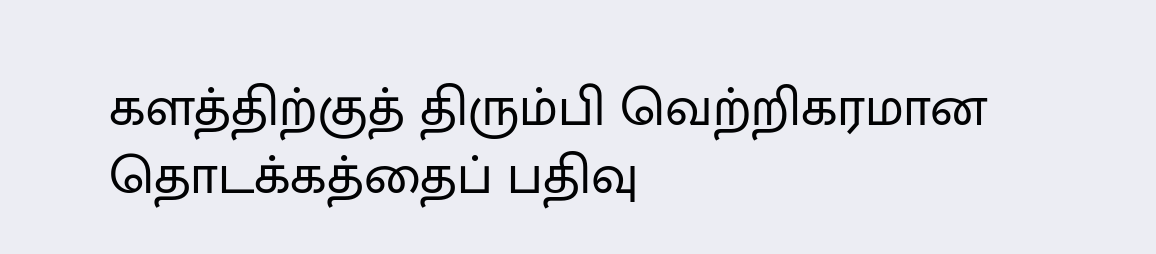களத்திற்குத் திரும்பி வெற்றிகரமான தொடக்கத்தைப் பதிவு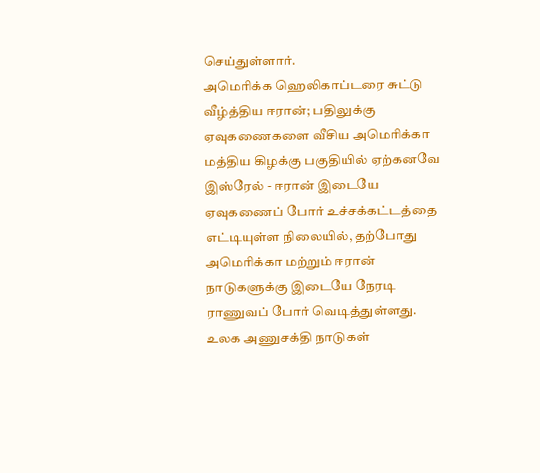செய்துள்ளார்.
அமெரிக்க ஹெலிகாப்டரை சுட்டு வீழ்த்திய ஈரான்; பதிலுக்கு ஏவுகணைகளை வீசிய அமெரிக்கா
மத்திய கிழக்கு பகுதியில் ஏற்கனவே இஸ்ரேல் - ஈரான் இடையே ஏவுகணைப் போர் உச்சக்கட்டத்தை எட்டியுள்ள நிலையில், தற்போது அமெரிக்கா மற்றும் ஈரான் நாடுகளுக்கு இடையே நேரடி ராணுவப் போர் வெடித்துள்ளது.
உலக அணுசக்தி நாடுகள்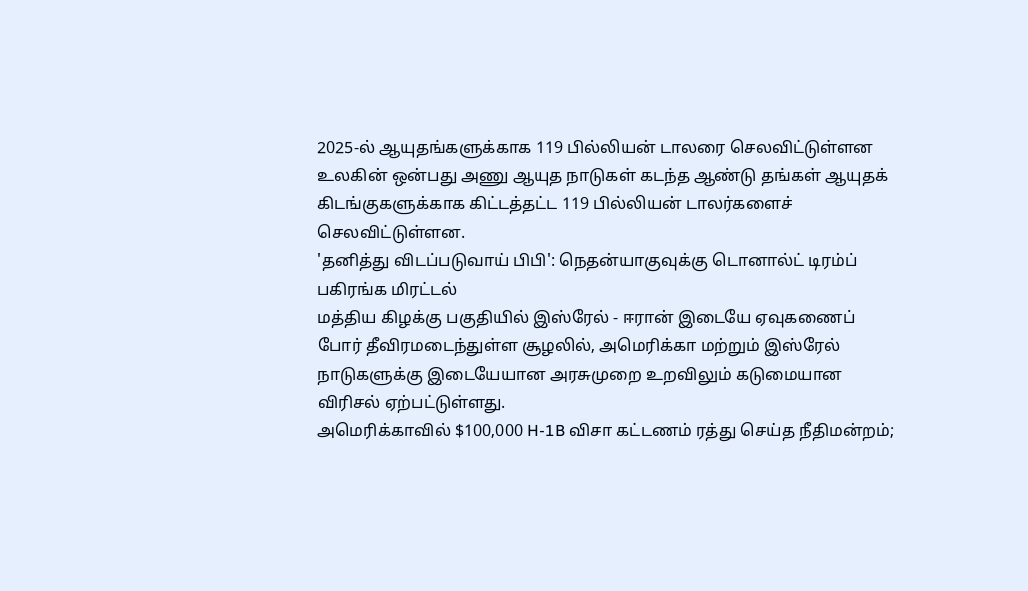2025-ல் ஆயுதங்களுக்காக 119 பில்லியன் டாலரை செலவிட்டுள்ளன
உலகின் ஒன்பது அணு ஆயுத நாடுகள் கடந்த ஆண்டு தங்கள் ஆயுதக் கிடங்குகளுக்காக கிட்டத்தட்ட 119 பில்லியன் டாலர்களைச் செலவிட்டுள்ளன.
'தனித்து விடப்படுவாய் பிபி': நெதன்யாகுவுக்கு டொனால்ட் டிரம்ப் பகிரங்க மிரட்டல்
மத்திய கிழக்கு பகுதியில் இஸ்ரேல் - ஈரான் இடையே ஏவுகணைப் போர் தீவிரமடைந்துள்ள சூழலில், அமெரிக்கா மற்றும் இஸ்ரேல் நாடுகளுக்கு இடையேயான அரசுமுறை உறவிலும் கடுமையான விரிசல் ஏற்பட்டுள்ளது.
அமெரிக்காவில் $100,000 H-1B விசா கட்டணம் ரத்து செய்த நீதிமன்றம்;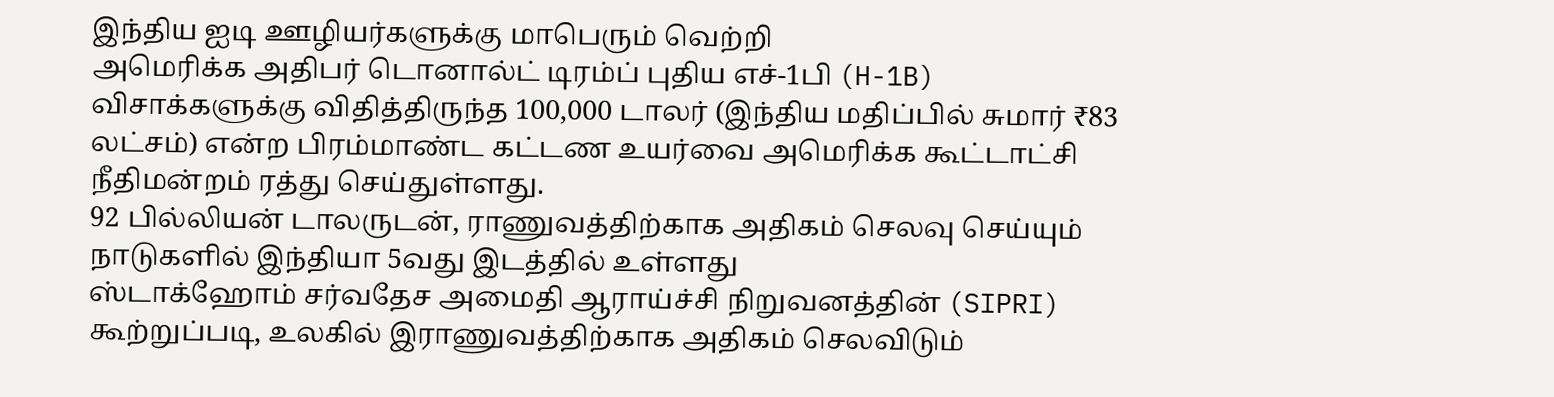இந்திய ஐடி ஊழியர்களுக்கு மாபெரும் வெற்றி
அமெரிக்க அதிபர் டொனால்ட் டிரம்ப் புதிய எச்-1பி (H-1B) விசாக்களுக்கு விதித்திருந்த 100,000 டாலர் (இந்திய மதிப்பில் சுமார் ₹83 லட்சம்) என்ற பிரம்மாண்ட கட்டண உயர்வை அமெரிக்க கூட்டாட்சி நீதிமன்றம் ரத்து செய்துள்ளது.
92 பில்லியன் டாலருடன், ராணுவத்திற்காக அதிகம் செலவு செய்யும் நாடுகளில் இந்தியா 5வது இடத்தில் உள்ளது
ஸ்டாக்ஹோம் சர்வதேச அமைதி ஆராய்ச்சி நிறுவனத்தின் (SIPRI) கூற்றுப்படி, உலகில் இராணுவத்திற்காக அதிகம் செலவிடும்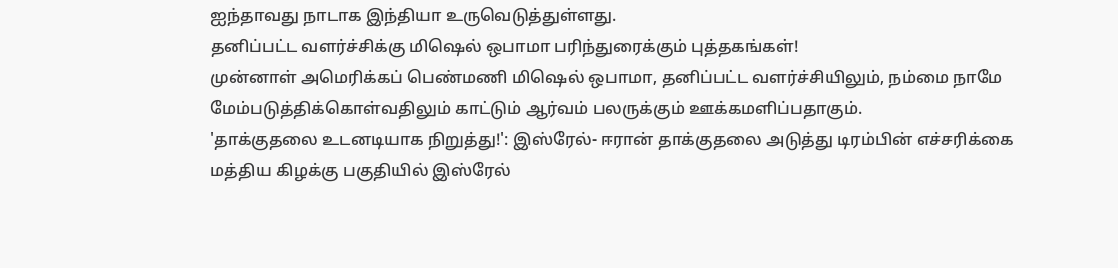ஐந்தாவது நாடாக இந்தியா உருவெடுத்துள்ளது.
தனிப்பட்ட வளர்ச்சிக்கு மிஷெல் ஒபாமா பரிந்துரைக்கும் புத்தகங்கள்!
முன்னாள் அமெரிக்கப் பெண்மணி மிஷெல் ஒபாமா, தனிப்பட்ட வளர்ச்சியிலும், நம்மை நாமே மேம்படுத்திக்கொள்வதிலும் காட்டும் ஆர்வம் பலருக்கும் ஊக்கமளிப்பதாகும்.
'தாக்குதலை உடனடியாக நிறுத்து!': இஸ்ரேல்- ஈரான் தாக்குதலை அடுத்து டிரம்பின் எச்சரிக்கை
மத்திய கிழக்கு பகுதியில் இஸ்ரேல்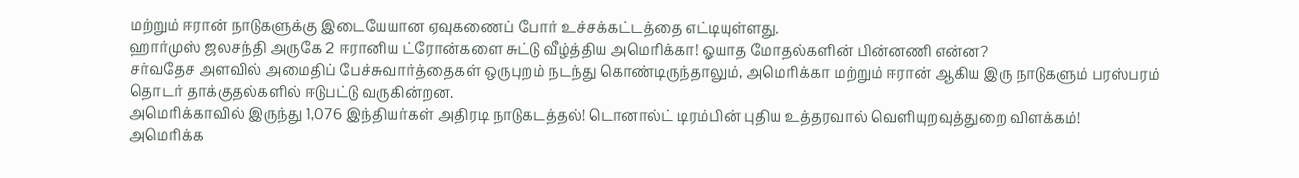மற்றும் ஈரான் நாடுகளுக்கு இடையேயான ஏவுகணைப் போர் உச்சக்கட்டத்தை எட்டியுள்ளது.
ஹார்முஸ் ஜலசந்தி அருகே 2 ஈரானிய ட்ரோன்களை சுட்டு வீழ்த்திய அமெரிக்கா! ஓயாத மோதல்களின் பின்னணி என்ன?
சர்வதேச அளவில் அமைதிப் பேச்சுவார்த்தைகள் ஒருபுறம் நடந்து கொண்டிருந்தாலும், அமெரிக்கா மற்றும் ஈரான் ஆகிய இரு நாடுகளும் பரஸ்பரம் தொடர் தாக்குதல்களில் ஈடுபட்டு வருகின்றன.
அமெரிக்காவில் இருந்து 1,076 இந்தியர்கள் அதிரடி நாடுகடத்தல்! டொனால்ட் டிரம்பின் புதிய உத்தரவால் வெளியுறவுத்துறை விளக்கம்!
அமெரிக்க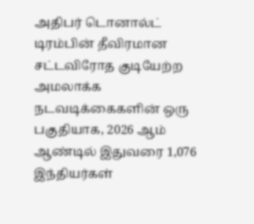அதிபர் டொனால்ட் டிரம்பின் தீவிரமான சட்டவிரோத குடியேற்ற அமலாக்க நடவடிக்கைகளின் ஒரு பகுதியாக, 2026 ஆம் ஆண்டில் இதுவரை 1,076 இந்தியர்கள்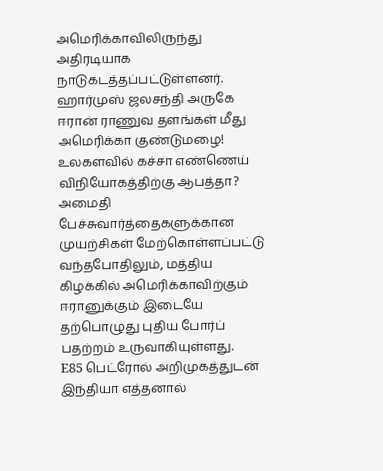அமெரிக்காவிலிருந்து அதிரடியாக நாடுகடத்தப்பட்டுள்ளனர்.
ஹார்முஸ் ஜலசந்தி அருகே ஈரான் ராணுவ தளங்கள் மீது அமெரிக்கா குண்டுமழை! உலகளவில் கச்சா எண்ணெய் விநியோகத்திற்கு ஆபத்தா?
அமைதி பேச்சுவார்த்தைகளுக்கான முயற்சிகள் மேற்கொள்ளப்பட்டு வந்தபோதிலும், மத்திய கிழக்கில் அமெரிக்காவிற்கும் ஈரானுக்கும் இடையே தற்பொழுது புதிய போர்ப் பதற்றம் உருவாகியுள்ளது.
E85 பெட்ரோல் அறிமுகத்துடன் இந்தியா எத்தனால்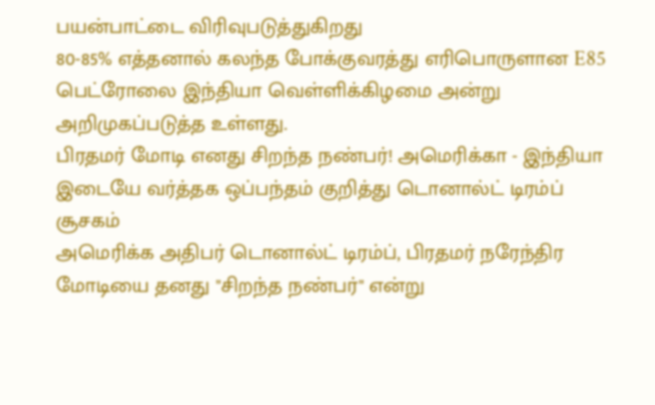பயன்பாட்டை விரிவுபடுத்துகிறது
80-85% எத்தனால் கலந்த போக்குவரத்து எரிபொருளான E85 பெட்ரோலை இந்தியா வெள்ளிக்கிழமை அன்று அறிமுகப்படுத்த உள்ளது.
பிரதமர் மோடி எனது சிறந்த நண்பர்! அமெரிக்கா - இந்தியா இடையே வர்த்தக ஒப்பந்தம் குறித்து டொனால்ட் டிரம்ப் சூசகம்
அமெரிக்க அதிபர் டொனால்ட் டிரம்ப், பிரதமர் நரேந்திர மோடியை தனது "சிறந்த நண்பர்" என்று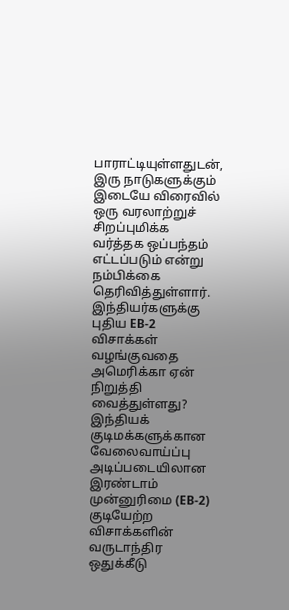பாராட்டியுள்ளதுடன், இரு நாடுகளுக்கும் இடையே விரைவில் ஒரு வரலாற்றுச் சிறப்புமிக்க வர்த்தக ஒப்பந்தம் எட்டப்படும் என்று நம்பிக்கை தெரிவித்துள்ளார்.
இந்தியர்களுக்கு புதிய EB-2 விசாக்கள் வழங்குவதை அமெரிக்கா ஏன் நிறுத்தி வைத்துள்ளது?
இந்தியக் குடிமக்களுக்கான வேலைவாய்ப்பு அடிப்படையிலான இரண்டாம் முன்னுரிமை (EB-2) குடியேற்ற விசாக்களின் வருடாந்திர ஒதுக்கீடு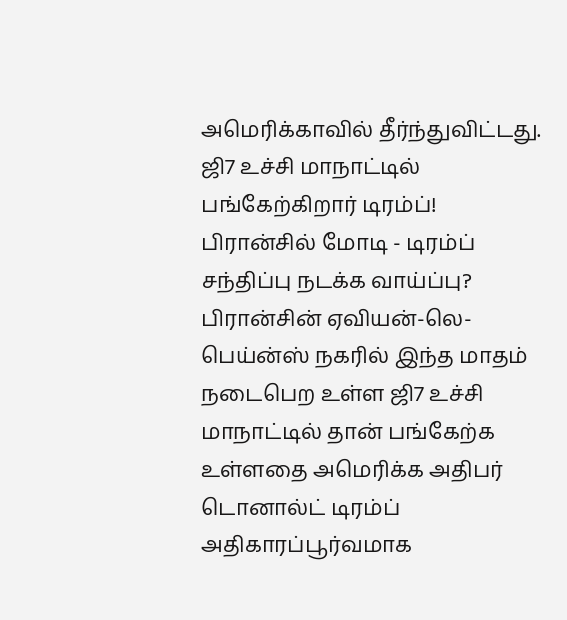அமெரிக்காவில் தீர்ந்துவிட்டது.
ஜி7 உச்சி மாநாட்டில் பங்கேற்கிறார் டிரம்ப்! பிரான்சில் மோடி - டிரம்ப் சந்திப்பு நடக்க வாய்ப்பு?
பிரான்சின் ஏவியன்-லெ-பெய்ன்ஸ் நகரில் இந்த மாதம் நடைபெற உள்ள ஜி7 உச்சி மாநாட்டில் தான் பங்கேற்க உள்ளதை அமெரிக்க அதிபர் டொனால்ட் டிரம்ப் அதிகாரப்பூர்வமாக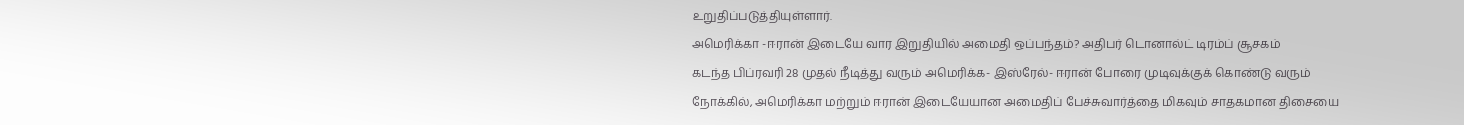உறுதிப்படுத்தியுள்ளார்.
அமெரிக்கா -ஈரான் இடையே வார இறுதியில் அமைதி ஒப்பந்தம்? அதிபர் டொனால்ட் டிரம்ப் சூசகம்
கடந்த பிப்ரவரி 28 முதல் நீடித்து வரும் அமெரிக்க- இஸ்ரேல்- ஈரான் போரை முடிவுக்குக் கொண்டு வரும் நோக்கில், அமெரிக்கா மற்றும் ஈரான் இடையேயான அமைதிப் பேச்சுவார்த்தை மிகவும் சாதகமான திசையை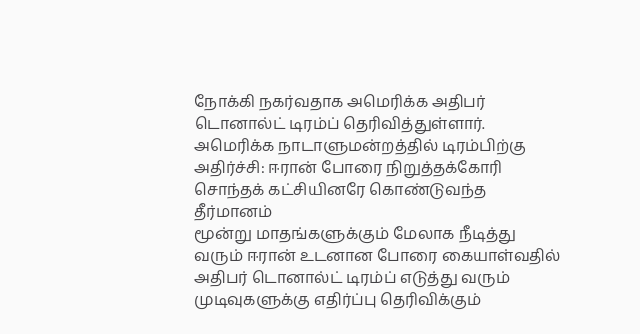நோக்கி நகர்வதாக அமெரிக்க அதிபர் டொனால்ட் டிரம்ப் தெரிவித்துள்ளார்.
அமெரிக்க நாடாளுமன்றத்தில் டிரம்பிற்கு அதிர்ச்சி: ஈரான் போரை நிறுத்தக்கோரி சொந்தக் கட்சியினரே கொண்டுவந்த தீர்மானம்
மூன்று மாதங்களுக்கும் மேலாக நீடித்து வரும் ஈரான் உடனான போரை கையாள்வதில் அதிபர் டொனால்ட் டிரம்ப் எடுத்து வரும் முடிவுகளுக்கு எதிர்ப்பு தெரிவிக்கும்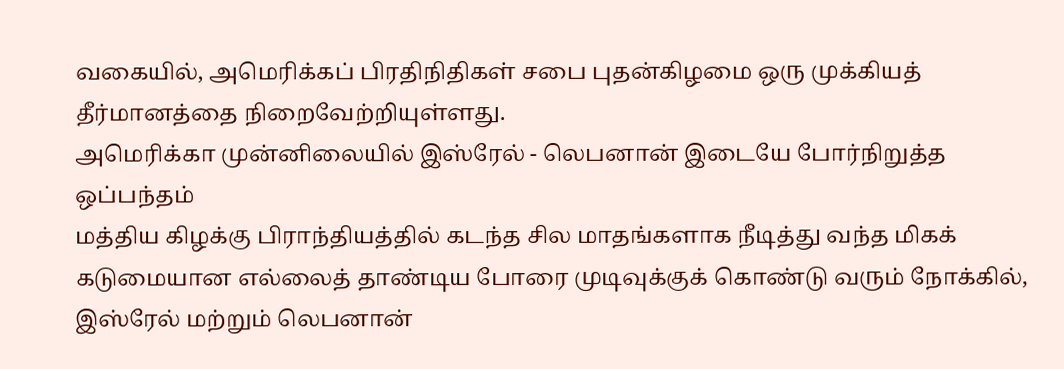வகையில், அமெரிக்கப் பிரதிநிதிகள் சபை புதன்கிழமை ஒரு முக்கியத் தீர்மானத்தை நிறைவேற்றியுள்ளது.
அமெரிக்கா முன்னிலையில் இஸ்ரேல் - லெபனான் இடையே போர்நிறுத்த ஒப்பந்தம்
மத்திய கிழக்கு பிராந்தியத்தில் கடந்த சில மாதங்களாக நீடித்து வந்த மிகக் கடுமையான எல்லைத் தாண்டிய போரை முடிவுக்குக் கொண்டு வரும் நோக்கில், இஸ்ரேல் மற்றும் லெபனான்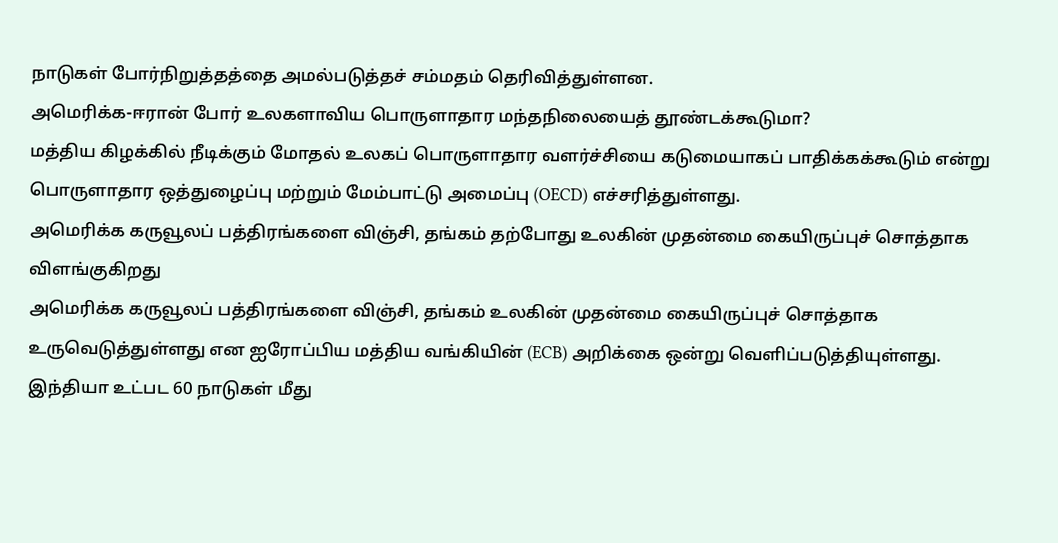நாடுகள் போர்நிறுத்தத்தை அமல்படுத்தச் சம்மதம் தெரிவித்துள்ளன.
அமெரிக்க-ஈரான் போர் உலகளாவிய பொருளாதார மந்தநிலையைத் தூண்டக்கூடுமா?
மத்திய கிழக்கில் நீடிக்கும் மோதல் உலகப் பொருளாதார வளர்ச்சியை கடுமையாகப் பாதிக்கக்கூடும் என்று பொருளாதார ஒத்துழைப்பு மற்றும் மேம்பாட்டு அமைப்பு (OECD) எச்சரித்துள்ளது.
அமெரிக்க கருவூலப் பத்திரங்களை விஞ்சி, தங்கம் தற்போது உலகின் முதன்மை கையிருப்புச் சொத்தாக விளங்குகிறது
அமெரிக்க கருவூலப் பத்திரங்களை விஞ்சி, தங்கம் உலகின் முதன்மை கையிருப்புச் சொத்தாக உருவெடுத்துள்ளது என ஐரோப்பிய மத்திய வங்கியின் (ECB) அறிக்கை ஒன்று வெளிப்படுத்தியுள்ளது.
இந்தியா உட்பட 60 நாடுகள் மீது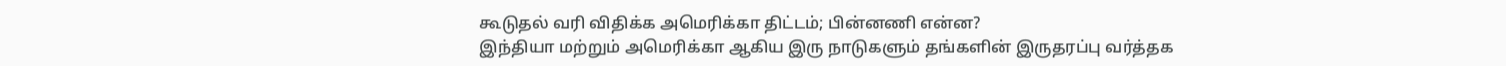கூடுதல் வரி விதிக்க அமெரிக்கா திட்டம்; பின்னணி என்ன?
இந்தியா மற்றும் அமெரிக்கா ஆகிய இரு நாடுகளும் தங்களின் இருதரப்பு வர்த்தக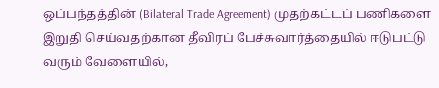ஒப்பந்தத்தின் (Bilateral Trade Agreement) முதற்கட்டப் பணிகளை இறுதி செய்வதற்கான தீவிரப் பேச்சுவார்த்தையில் ஈடுபட்டு வரும் வேளையில்,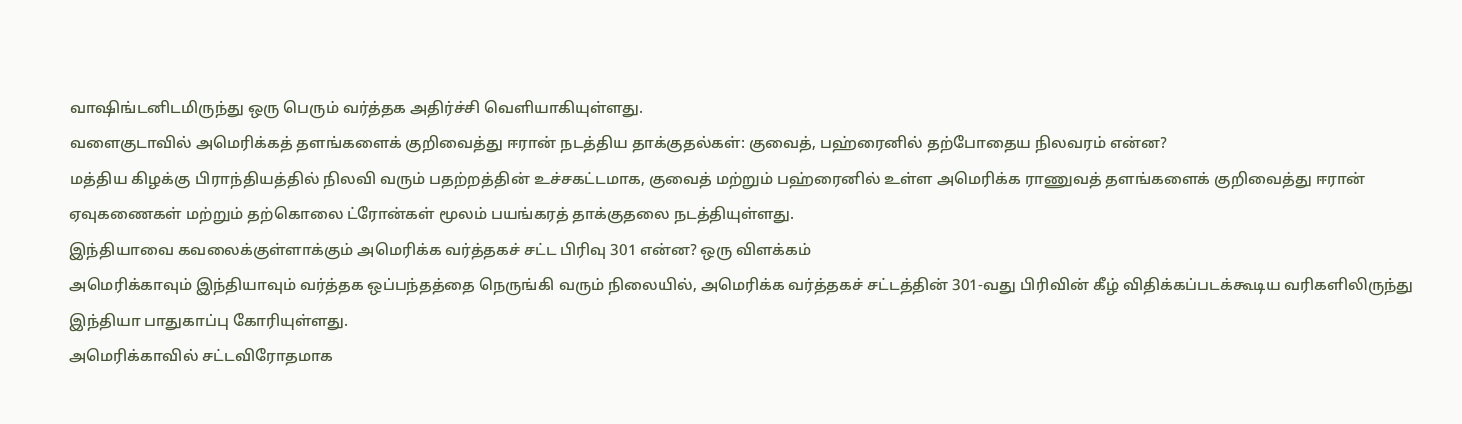வாஷிங்டனிடமிருந்து ஒரு பெரும் வர்த்தக அதிர்ச்சி வெளியாகியுள்ளது.
வளைகுடாவில் அமெரிக்கத் தளங்களைக் குறிவைத்து ஈரான் நடத்திய தாக்குதல்கள்: குவைத், பஹ்ரைனில் தற்போதைய நிலவரம் என்ன?
மத்திய கிழக்கு பிராந்தியத்தில் நிலவி வரும் பதற்றத்தின் உச்சகட்டமாக, குவைத் மற்றும் பஹ்ரைனில் உள்ள அமெரிக்க ராணுவத் தளங்களைக் குறிவைத்து ஈரான் ஏவுகணைகள் மற்றும் தற்கொலை ட்ரோன்கள் மூலம் பயங்கரத் தாக்குதலை நடத்தியுள்ளது.
இந்தியாவை கவலைக்குள்ளாக்கும் அமெரிக்க வர்த்தகச் சட்ட பிரிவு 301 என்ன? ஒரு விளக்கம்
அமெரிக்காவும் இந்தியாவும் வர்த்தக ஒப்பந்தத்தை நெருங்கி வரும் நிலையில், அமெரிக்க வர்த்தகச் சட்டத்தின் 301-வது பிரிவின் கீழ் விதிக்கப்படக்கூடிய வரிகளிலிருந்து இந்தியா பாதுகாப்பு கோரியுள்ளது.
அமெரிக்காவில் சட்டவிரோதமாக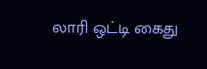லாரி ஒட்டி கைது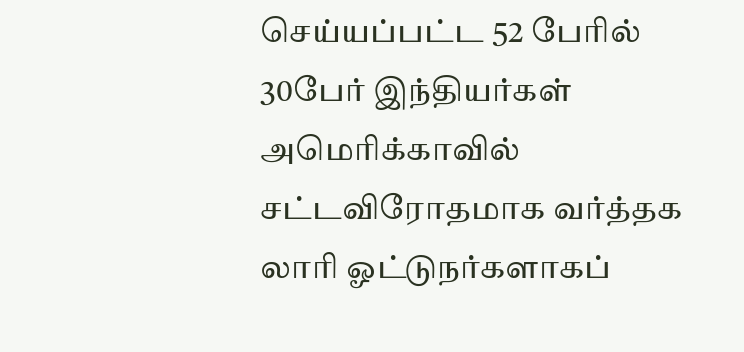செய்யப்பட்ட 52 பேரில் 30பேர் இந்தியர்கள்
அமெரிக்காவில் சட்டவிரோதமாக வர்த்தக லாரி ஓட்டுநர்களாகப்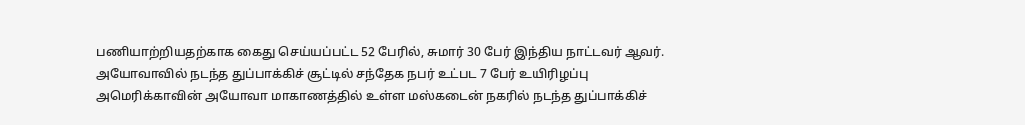பணியாற்றியதற்காக கைது செய்யப்பட்ட 52 பேரில், சுமார் 30 பேர் இந்திய நாட்டவர் ஆவர்.
அயோவாவில் நடந்த துப்பாக்கிச் சூட்டில் சந்தேக நபர் உட்பட 7 பேர் உயிரிழப்பு
அமெரிக்காவின் அயோவா மாகாணத்தில் உள்ள மஸ்கடைன் நகரில் நடந்த துப்பாக்கிச்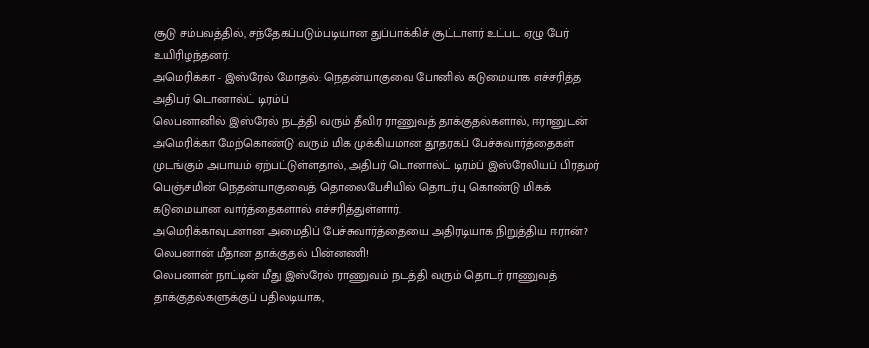சூடு சம்பவத்தில், சந்தேகப்படும்படியான துப்பாக்கிச் சூட்டாளர் உட்பட ஏழு பேர் உயிரிழந்தனர்.
அமெரிக்கா - இஸ்ரேல் மோதல்: நெதன்யாகுவை போனில் கடுமையாக எச்சரித்த அதிபர் டொனால்ட் டிரம்ப்
லெபனானில் இஸ்ரேல் நடத்தி வரும் தீவிர ராணுவத் தாக்குதல்களால், ஈரானுடன் அமெரிக்கா மேற்கொண்டு வரும் மிக முக்கியமான தூதரகப் பேச்சுவார்த்தைகள் முடங்கும் அபாயம் ஏற்பட்டுள்ளதால், அதிபர் டொனால்ட் டிரம்ப் இஸ்ரேலியப் பிரதமர் பெஞ்சமின் நெதன்யாகுவைத் தொலைபேசியில் தொடர்பு கொண்டு மிகக் கடுமையான வார்த்தைகளால் எச்சரித்துள்ளார்.
அமெரிக்காவுடனான அமைதிப் பேச்சுவார்த்தையை அதிரடியாக நிறுத்திய ஈரான்? லெபனான் மீதான தாக்குதல் பின்னணி!
லெபனான் நாட்டின் மீது இஸ்ரேல் ராணுவம் நடத்தி வரும் தொடர் ராணுவத் தாக்குதல்களுக்குப் பதிலடியாக,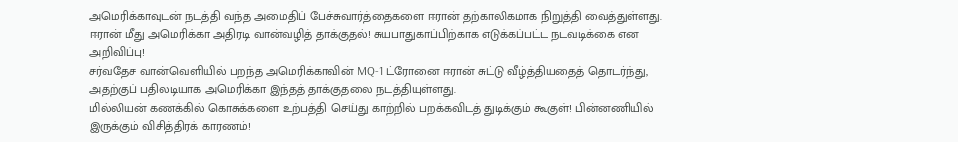அமெரிக்காவுடன் நடத்தி வந்த அமைதிப் பேச்சுவார்த்தைகளை ஈரான் தற்காலிகமாக நிறுத்தி வைத்துள்ளது.
ஈரான் மீது அமெரிக்கா அதிரடி வான்வழித் தாக்குதல்! சுயபாதுகாப்பிற்காக எடுக்கப்பட்ட நடவடிக்கை என அறிவிப்பு!
சர்வதேச வான்வெளியில் பறந்த அமெரிக்காவின் MQ-1 ட்ரோனை ஈரான் சுட்டு வீழ்த்தியதைத் தொடர்ந்து, அதற்குப் பதிலடியாக அமெரிக்கா இந்தத் தாக்குதலை நடத்தியுள்ளது.
மில்லியன் கணக்கில் கொசுக்களை உற்பத்தி செய்து காற்றில் பறக்கவிடத் துடிக்கும் கூகுள்! பின்னணியில் இருக்கும் விசித்திரக் காரணம்!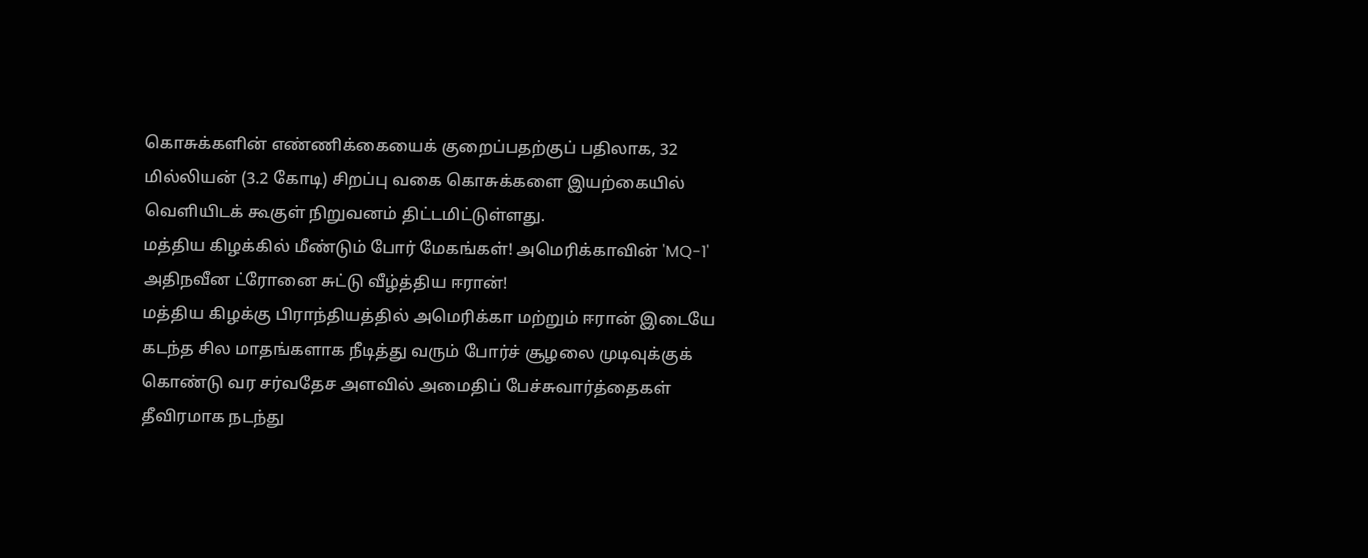கொசுக்களின் எண்ணிக்கையைக் குறைப்பதற்குப் பதிலாக, 32 மில்லியன் (3.2 கோடி) சிறப்பு வகை கொசுக்களை இயற்கையில் வெளியிடக் கூகுள் நிறுவனம் திட்டமிட்டுள்ளது.
மத்திய கிழக்கில் மீண்டும் போர் மேகங்கள்! அமெரிக்காவின் 'MQ-1' அதிநவீன ட்ரோனை சுட்டு வீழ்த்திய ஈரான்!
மத்திய கிழக்கு பிராந்தியத்தில் அமெரிக்கா மற்றும் ஈரான் இடையே கடந்த சில மாதங்களாக நீடித்து வரும் போர்ச் சூழலை முடிவுக்குக் கொண்டு வர சர்வதேச அளவில் அமைதிப் பேச்சுவார்த்தைகள் தீவிரமாக நடந்து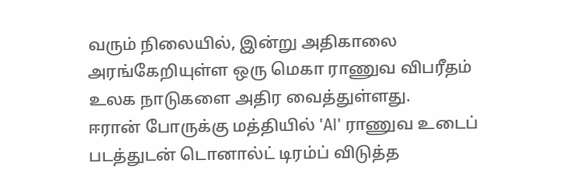வரும் நிலையில், இன்று அதிகாலை அரங்கேறியுள்ள ஒரு மெகா ராணுவ விபரீதம் உலக நாடுகளை அதிர வைத்துள்ளது.
ஈரான் போருக்கு மத்தியில் 'AI' ராணுவ உடைப் படத்துடன் டொனால்ட் டிரம்ப் விடுத்த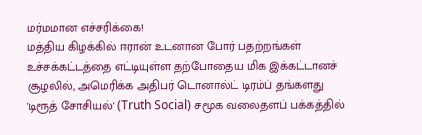மர்மமான எச்சரிக்கை!
மத்திய கிழக்கில் ஈரான் உடனான போர் பதற்றங்கள் உச்சக்கட்டத்தை எட்டியுள்ள தற்போதைய மிக இக்கட்டானச் சூழலில், அமெரிக்க அதிபர் டொனால்ட் டிரம்ப் தங்களது 'டிரூத் சோசியல்' (Truth Social) சமூக வலைதளப் பக்கத்தில்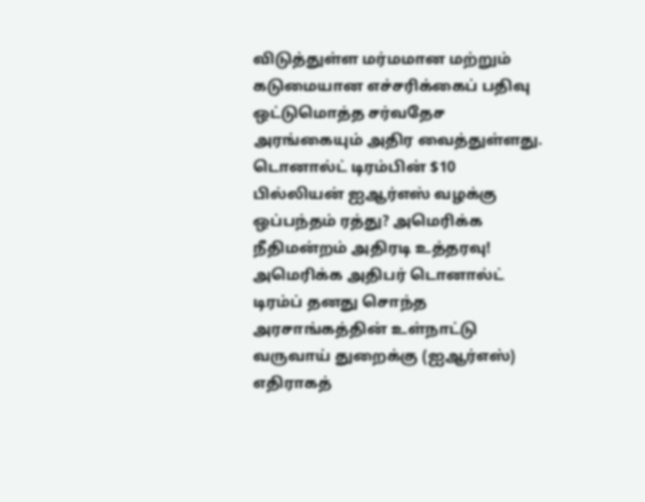விடுத்துள்ள மர்மமான மற்றும் கடுமையான எச்சரிக்கைப் பதிவு ஒட்டுமொத்த சர்வதேச அரங்கையும் அதிர வைத்துள்ளது.
டொனால்ட் டிரம்பின் $10 பில்லியன் ஐஆர்எஸ் வழக்கு ஒப்பந்தம் ரத்து? அமெரிக்க நீதிமன்றம் அதிரடி உத்தரவு!
அமெரிக்க அதிபர் டொனால்ட் டிரம்ப் தனது சொந்த அரசாங்கத்தின் உள்நாட்டு வருவாய் துறைக்கு (ஐஆர்எஸ்) எதிராகத்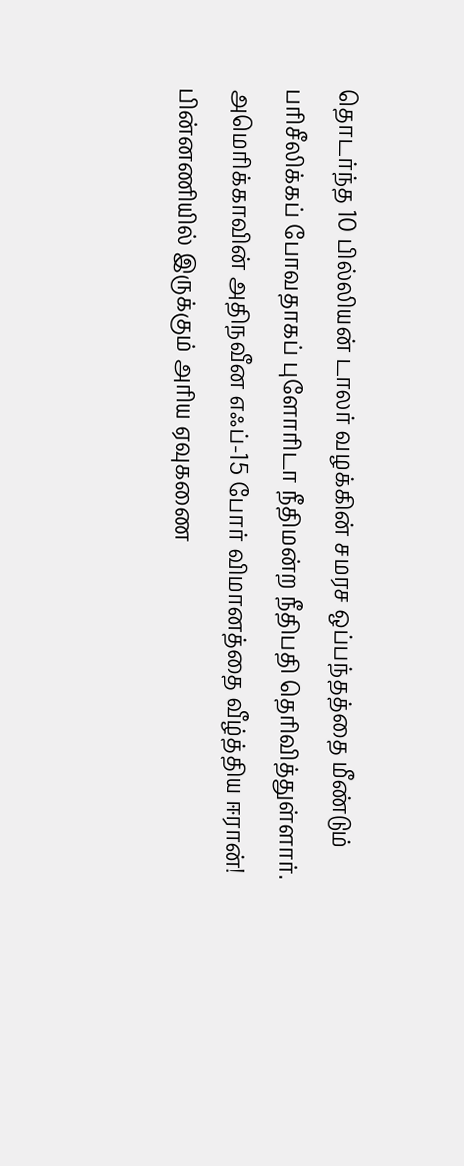தொடர்ந்த 10 பில்லியன் டாலர் வழக்கின் சமரச ஒப்பந்தத்தை மீண்டும் பரிசீலிக்கப் போவதாகப் புளோரிடா நீதிமன்ற நீதிபதி தெரிவித்துள்ளார்.
அமெரிக்காவின் அதிநவீன எஃப்-15 போர் விமானத்தை வீழ்த்திய ஈரான்! பின்னணியில் இருக்கும் அரிய ஏவுகணை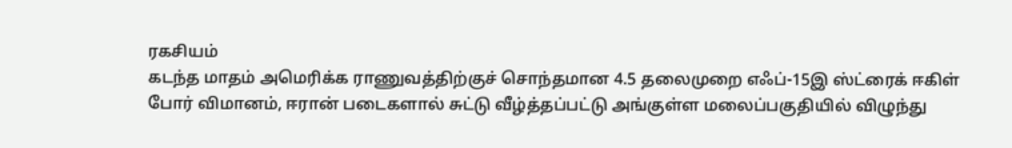ரகசியம்
கடந்த மாதம் அமெரிக்க ராணுவத்திற்குச் சொந்தமான 4.5 தலைமுறை எஃப்-15இ ஸ்ட்ரைக் ஈகிள் போர் விமானம், ஈரான் படைகளால் சுட்டு வீழ்த்தப்பட்டு அங்குள்ள மலைப்பகுதியில் விழுந்து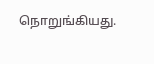நொறுங்கியது.